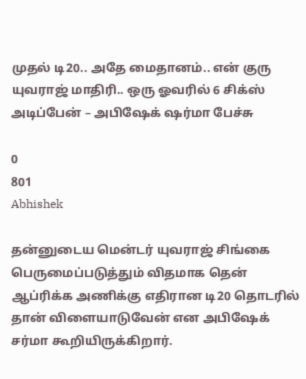முதல் டி20.. அதே மைதானம்.. என் குரு யுவராஜ் மாதிரி.. ஒரு ஓவரில் 6 சிக்ஸ் அடிப்பேன் – அபிஷேக் ஷர்மா பேச்சு

0
801
Abhishek

தன்னுடைய மென்டர் யுவராஜ் சிங்கை பெருமைப்படுத்தும் விதமாக தென் ஆப்ரிக்க அணிக்கு எதிரான டி20 தொடரில் தான் விளையாடுவேன் என அபிஷேக் சர்மா கூறியிருக்கிறார்.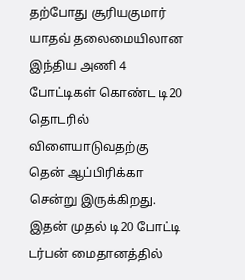தற்போது சூரியகுமார் யாதவ் தலைமையிலான இந்திய அணி 4 போட்டிகள் கொண்ட டி20 தொடரில் விளையாடுவதற்கு தென் ஆப்பிரிக்கா சென்று இருக்கிறது. இதன் முதல் டி20 போட்டி டர்பன் மைதானத்தில்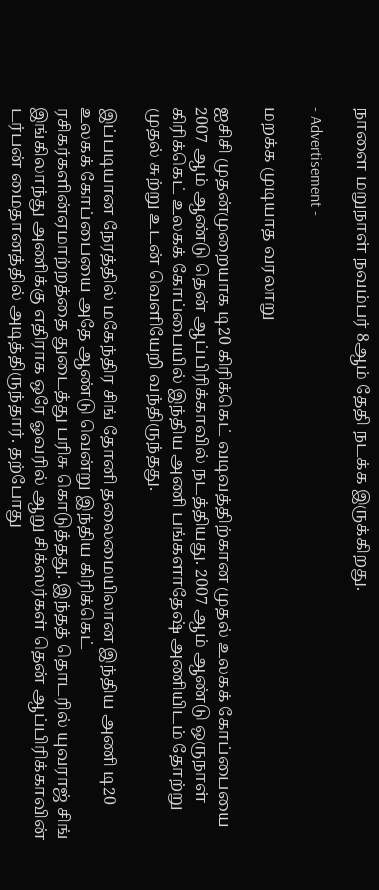நாளை மறுநாள் நவம்பர் 8ஆம் தேதி நடக்க இருக்கிறது.

- Advertisement -

மறக்க முடியாத வரலாறு

ஐசிசி முதன்முறையாக டி20 கிரிக்கெட் வடிவத்திற்கான முதல் உலகக் கோப்பையை 2007 ஆம் ஆண்டு தென் ஆப்பிரிக்காவில் நடத்தியது. 2007 ஆம் ஆண்டு ஒருநாள் கிரிக்கெட் உலகக் கோப்பையில் இந்திய அணி பங்களாதேஷ் அணியிடம் தோற்று முதல் சுற்று உடன் வெளியேறி வந்திருந்தது.

இப்படியான நேரத்தில் மகேந்திர சிங் தோனி தலைமையிலான இந்திய அணி டி20 உலகக் கோப்பையை அதே ஆண்டு வென்று இந்திய கிரிக்கெட் ரசிகர்களின்ஏமாற்றத்தை துடைத்து பரிசு கொடுத்தது. இந்தத் தொடரில் யுவராஜ் சிங் இங்கிலாந்து அணிக்கு எதிராக ஒரே ஓவரில் ஆறு சிக்ஸர்கள் தென் ஆப்பிரிக்காவின் டர்பன் மைதானத்தில் அடித்திருந்தார். தற்போது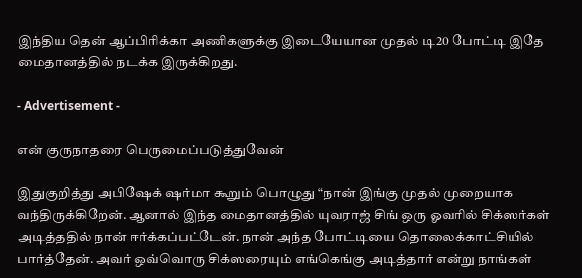இந்திய தென் ஆப்பிரிக்கா அணிகளுக்கு இடையேயான முதல் டி20 போட்டி இதே மைதானத்தில் நடக்க இருக்கிறது.

- Advertisement -

என் குருநாதரை பெருமைப்படுத்துவேன்

இதுகுறித்து அபிஷேக் ஷர்மா கூறும் பொழுது “நான் இங்கு முதல் முறையாக வந்திருக்கிறேன். ஆனால் இந்த மைதானத்தில் யுவராஜ் சிங் ஒரு ஓவரில் சிக்ஸர்கள் அடித்ததில் நான் ஈர்க்கப்பட்டேன். நான் அந்த போட்டியை தொலைக்காட்சியில் பார்த்தேன். அவர் ஒவ்வொரு சிக்ஸரையும் எங்கெங்கு அடித்தார் என்று நாங்கள்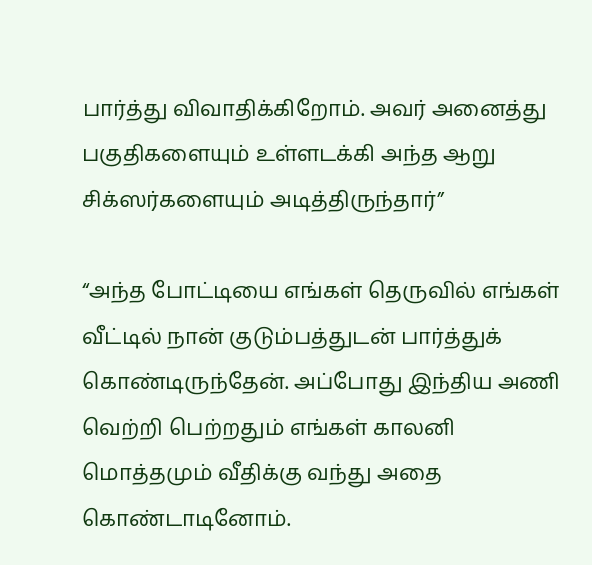பார்த்து விவாதிக்கிறோம். அவர் அனைத்து பகுதிகளையும் உள்ளடக்கி அந்த ஆறு சிக்ஸர்களையும் அடித்திருந்தார்”

“அந்த போட்டியை எங்கள் தெருவில் எங்கள் வீட்டில் நான் குடும்பத்துடன் பார்த்துக் கொண்டிருந்தேன். அப்போது இந்திய அணி வெற்றி பெற்றதும் எங்கள் காலனி மொத்தமும் வீதிக்கு வந்து அதை கொண்டாடினோம்.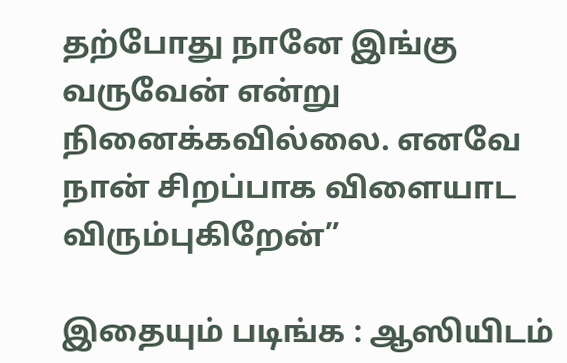தற்போது நானே இங்கு வருவேன் என்று நினைக்கவில்லை. எனவே நான் சிறப்பாக விளையாட விரும்புகிறேன்”

இதையும் படிங்க : ஆஸியிடம்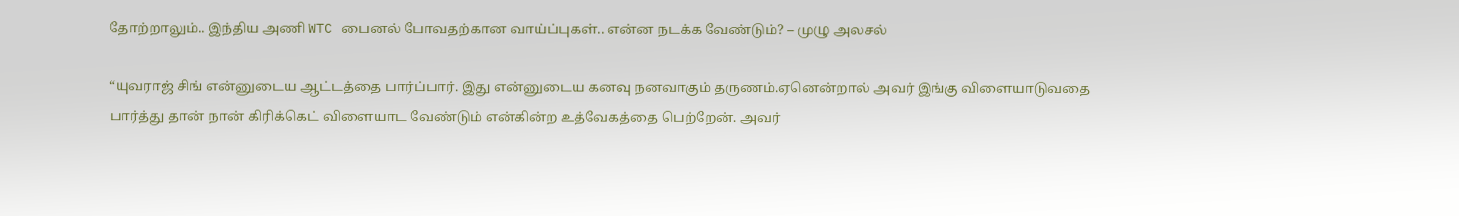தோற்றாலும்.. இந்திய அணி WTC பைனல் போவதற்கான வாய்ப்புகள்.. என்ன நடக்க வேண்டும்? – முழு அலசல்

“யுவராஜ் சிங் என்னுடைய ஆட்டத்தை பார்ப்பார். இது என்னுடைய கனவு நனவாகும் தருணம்.ஏனென்றால் அவர் இங்கு விளையாடுவதை பார்த்து தான் நான் கிரிக்கெட் விளையாட வேண்டும் என்கின்ற உத்வேகத்தை பெற்றேன். அவர்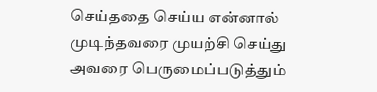செய்ததை செய்ய என்னால் முடிந்தவரை முயற்சி செய்து அவரை பெருமைப்படுத்தும்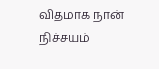விதமாக நான் நிச்சயம்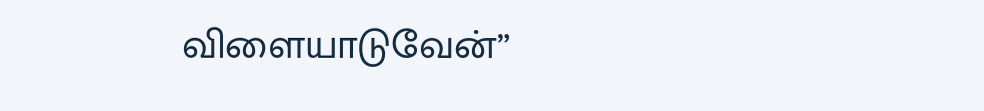விளையாடுவேன்”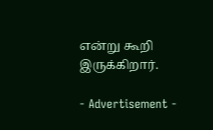என்று கூறி இருக்கிறார்.

- Advertisement -